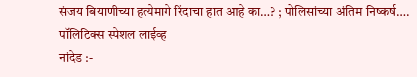संजय बियाणीच्या हत्येमागे रिंदाचा हात आहे का…? ; पोलिसांच्या अंतिम निष्कर्ष….
पॉलिटिक्स स्पेशल लाईव्ह
नांदेड :-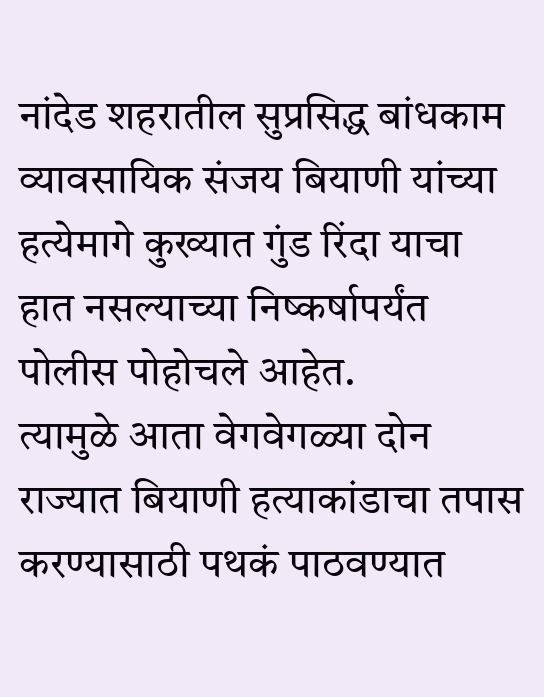नांदेड शहरातील सुप्रसिद्ध बांधकाम व्यावसायिक संजय बियाणी यांच्या हत्येमागे कुख्यात गुंड रिंदा याचा हात नसल्याच्या निष्कर्षापर्यंत पोलीस पोहोचले आहेत.
त्यामुळे आता वेगवेगळ्या दोन राज्यात बियाणी हत्याकांडाचा तपास करण्यासाठी पथकं पाठवण्यात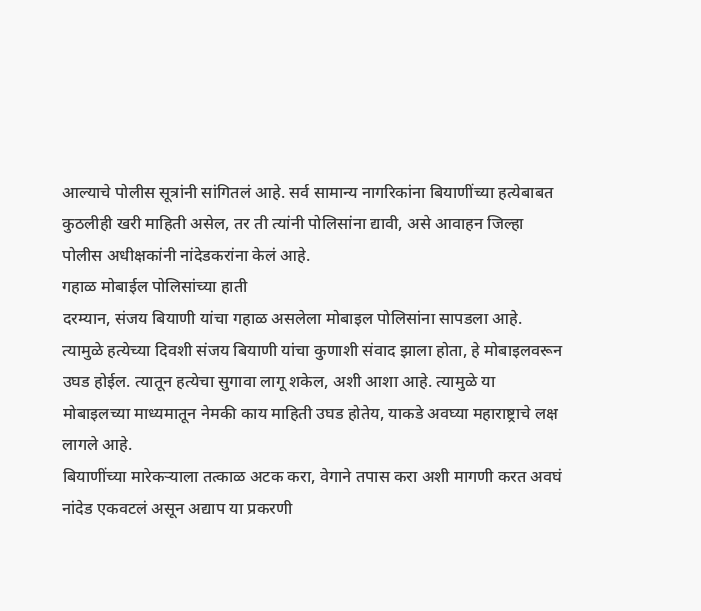आल्याचे पोलीस सूत्रांनी सांगितलं आहे. सर्व सामान्य नागरिकांना बियाणींच्या हत्येबाबत कुठलीही खरी माहिती असेल, तर ती त्यांनी पोलिसांना द्यावी, असे आवाहन जिल्हा पोलीस अधीक्षकांनी नांदेडकरांना केलं आहे.
गहाळ मोबाईल पोलिसांच्या हाती
दरम्यान, संजय बियाणी यांचा गहाळ असलेला मोबाइल पोलिसांना सापडला आहे. त्यामुळे हत्येच्या दिवशी संजय बियाणी यांचा कुणाशी संवाद झाला होता, हे मोबाइलवरून उघड होईल. त्यातून हत्येचा सुगावा लागू शकेल, अशी आशा आहे. त्यामुळे या मोबाइलच्या माध्यमातून नेमकी काय माहिती उघड होतेय, याकडे अवघ्या महाराष्ट्राचे लक्ष लागले आहे.
बियाणींच्या मारेकऱ्याला तत्काळ अटक करा, वेगाने तपास करा अशी मागणी करत अवघं नांदेड एकवटलं असून अद्याप या प्रकरणी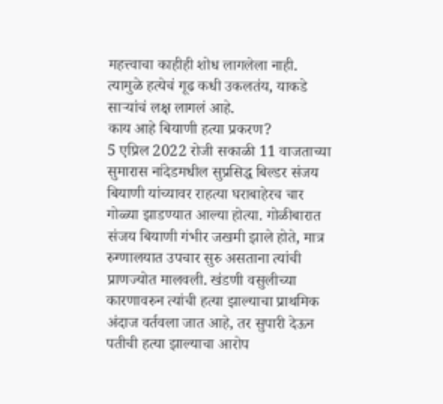महत्त्वाचा काहीही शोध लागलेला नाही. त्यामुळे हत्येचं गूढ कधी उकलतंय, याकडे साऱ्यांचं लक्ष लागलं आहे.
काय आहे बियाणी हत्या प्रकरण?
5 एप्रिल 2022 रोजी सकाळी 11 वाजताच्या सुमारास नांदेडमधील सुप्रसिद्ध बिल्डर संजय बियाणी यांच्यावर राहत्या घराबाहेरच चार गोळ्या झाडण्यात आल्या होत्या. गोळीबारात संजय बियाणी गंभीर जखमी झाले होते, मात्र रुग्णालयात उपचार सुरु असताना त्यांची प्राणज्योत मालवली. खंडणी वसुलीच्या कारणावरुन त्यांची हत्या झाल्याचा प्राथमिक अंदाज वर्तवला जात आहे, तर सुपारी देऊन पतीची हत्या झाल्याचा आरोप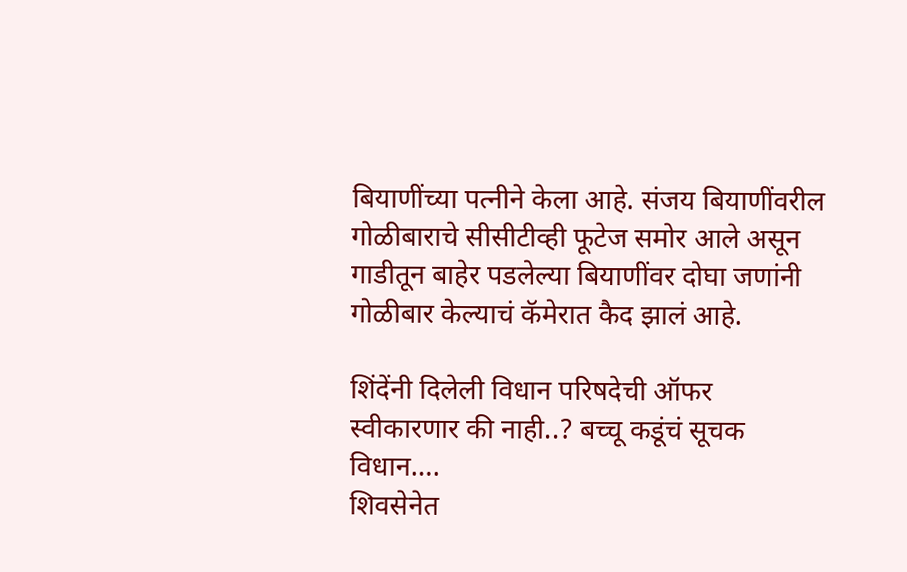बियाणींच्या पत्नीने केला आहे. संजय बियाणींवरील गोळीबाराचे सीसीटीव्ही फूटेज समोर आले असून गाडीतून बाहेर पडलेल्या बियाणींवर दोघा जणांनी गोळीबार केल्याचं कॅमेरात कैद झालं आहे.

शिंदेंनी दिलेली विधान परिषदेची ऑफर स्वीकारणार की नाही..? बच्चू कडूंचं सूचक विधान….
शिवसेनेत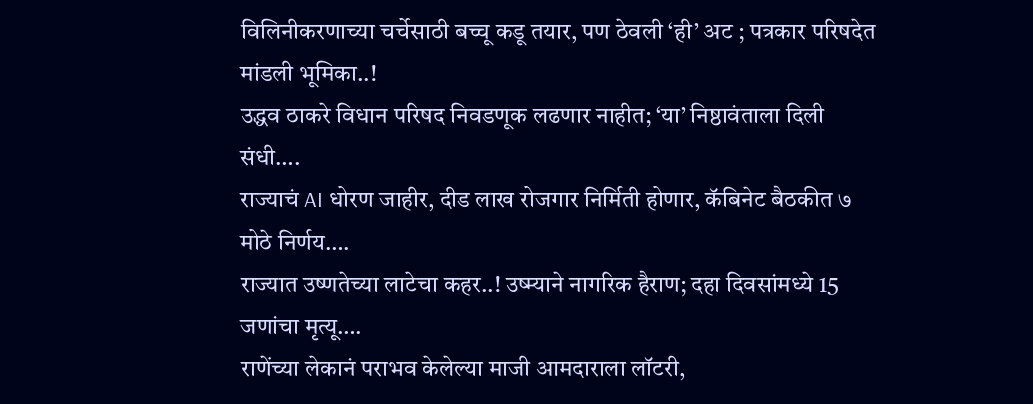विलिनीकरणाच्या चर्चेसाठी बच्चू कडू तयार, पण ठेवली ‘ही’ अट ; पत्रकार परिषदेत मांडली भूमिका..!
उद्धव ठाकरे विधान परिषद निवडणूक लढणार नाहीत; ‘या’ निष्ठावंताला दिली संधी….
राज्याचं AI धोरण जाहीर, दीड लाख रोजगार निर्मिती होणार, कॅबिनेट बैठकीत ७ मोठे निर्णय….
राज्यात उष्णतेच्या लाटेचा कहर..! उष्म्याने नागरिक हैराण; दहा दिवसांमध्ये 15 जणांचा मृत्यू….
राणेंच्या लेकानं पराभव केलेल्या माजी आमदाराला लॉटरी,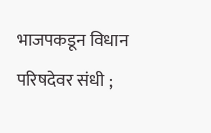भाजपकडून विधान परिषदेवर संधी ;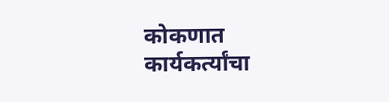कोकणात कार्यकर्त्यांचा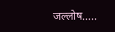जल्लोष…..